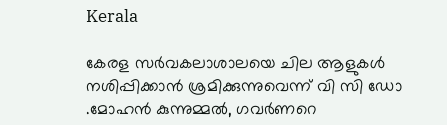Kerala

കേരള സര്‍വകലാശാലയെ ചില ആളുകള്‍ നശിപ്പിക്കാന്‍ ശ്രമിക്കുന്നുവെന്ന് വി സി ഡോ .മോഹന്‍ കുന്നുമ്മല്‍, ഗവര്‍ണറെ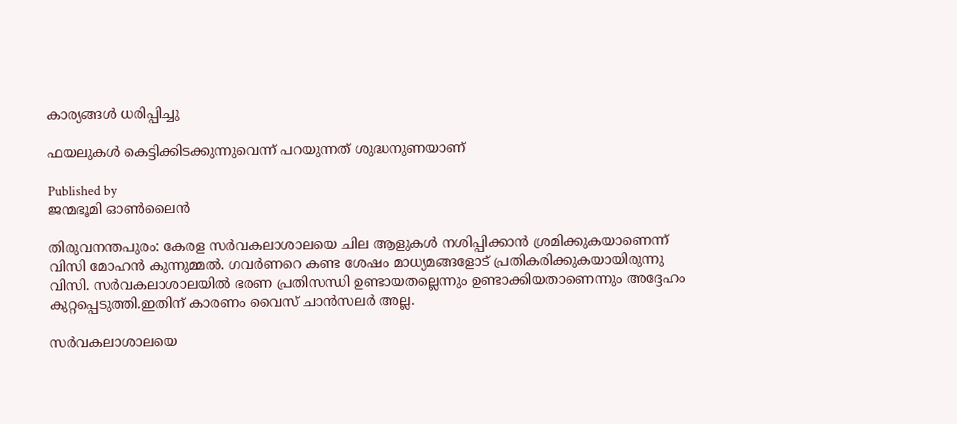കാര്യങ്ങള്‍ ധരിപ്പിച്ചു

ഫയലുകള്‍ കെട്ടിക്കിടക്കുന്നുവെന്ന് പറയുന്നത് ശുദ്ധനുണയാണ്

Published by
ജന്മഭൂമി ഓണ്‍ലൈന്‍

തിരുവനന്തപുരം: കേരള സര്‍വകലാശാലയെ ചില ആളുകള്‍ നശിപ്പിക്കാന്‍ ശ്രമിക്കുകയാണെന്ന് വിസി മോഹന്‍ കുന്നുമ്മല്‍. ഗവര്‍ണറെ കണ്ട ശേഷം മാധ്യമങ്ങളോട് പ്രതികരിക്കുകയായിരുന്നു വിസി. സര്‍വകലാശാലയില്‍ ഭരണ പ്രതിസന്ധി ഉണ്ടായതല്ലെന്നും ഉണ്ടാക്കിയതാണെന്നും അദ്ദേഹം കുറ്റപ്പെടുത്തി.ഇതിന് കാരണം വൈസ് ചാന്‍സലര്‍ അല്ല.

സര്‍വകലാശാലയെ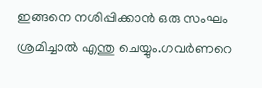ഇങ്ങനെ നശിപ്പിക്കാന്‍ ഒരു സംഘം ശ്രമിച്ചാല്‍ എന്തു ചെയ്യും.ഗവര്‍ണറെ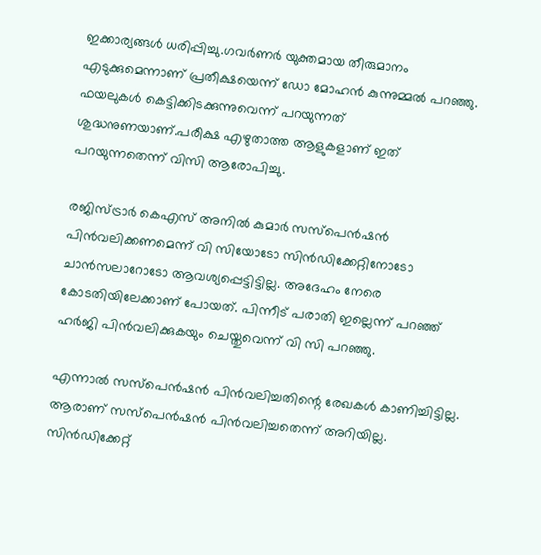ഇക്കാര്യങ്ങള്‍ ധരിപ്പിച്ചു.ഗവര്‍ണര്‍ യുക്തമായ തീരുമാനം എടുക്കുമെന്നാണ് പ്രതീക്ഷയെന്ന് ഡോ മോഹന്‍ കുന്നുമ്മല്‍ പറഞ്ഞു. ഫയലുകള്‍ കെട്ടിക്കിടക്കുന്നുവെന്ന് പറയുന്നത് ശുദ്ധനുണയാണ്.പരീക്ഷ എഴുതാത്ത ആളുകളാണ് ഇത് പറയുന്നതെന്ന് വിസി ആരോപിച്ചു.

രജിസ്ട്രാര്‍ കെഎസ് അനില്‍ കുമാര്‍ സസ്‌പെന്‍ഷന്‍ പിന്‍വലിക്കണമെന്ന് വി സിയോടോ സിന്‍ഡിക്കേറ്റിനോടോ ചാന്‍സലാറോടോ ആവശ്യപ്പെട്ടിട്ടില്ല. അദേഹം നേരെ കോടതിയിലേക്കാണ് പോയത്. പിന്നീട് പരാതി ഇല്ലെന്ന് പറഞ്ഞ് ഹര്‍ജി പിന്‍വലിക്കുകയും ചെയ്തുവെന്ന് വി സി പറഞ്ഞു.

എന്നാല്‍ സസ്‌പെന്‍ഷന്‍ പിന്‍വലിച്ചതിന്റെ രേഖകള്‍ കാണിച്ചിട്ടില്ല. ആരാണ് സസ്‌പെന്‍ഷന്‍ പിന്‍വലിച്ചതെന്ന് അറിയില്ല. സിന്‍ഡിക്കേറ്റ്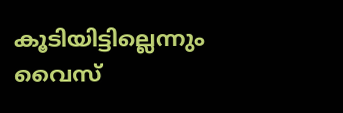കൂടിയിട്ടില്ലെന്നും വൈസ്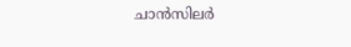ചാന്‍സിലര്‍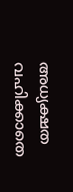അധ്യക്ഷത വഹിക്കാതെ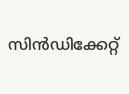സിന്‍ഡിക്കേറ്റ്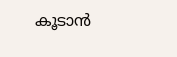കൂടാന്‍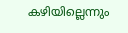കഴിയില്ലെന്നും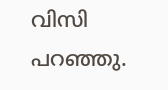വിസി പറഞ്ഞു.